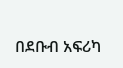በደቡብ አፍሪካ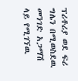ፕሪቶሪያ ወደ ፍሪ ግሌን በሚወስደዉ መንገድ አጋማሽ ላይ የሚገኘዉ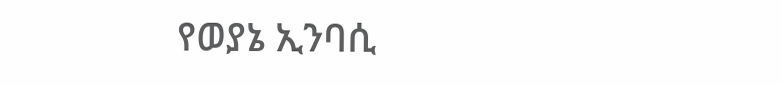የወያኔ ኢንባሲ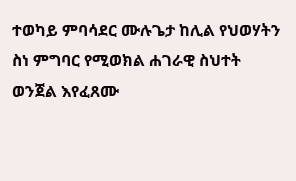ተወካይ ምባሳደር ሙሉጌታ ከሊል የህወሃትን ስነ ምግባር የሚወክል ሐገራዊ ስህተት ወንጀል እየፈጸሙ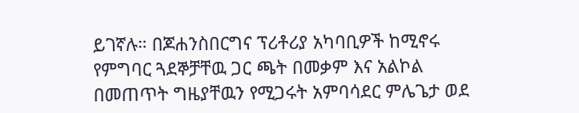ይገኛሉ። በጆሐንስበርግና ፕሪቶሪያ አካባቢዎች ከሚኖሩ የምግባር ጓደኞቻቸዉ ጋር ጫት በመቃም እና አልኮል በመጠጥት ግዜያቸዉን የሚጋሩት አምባሳደር ምሌጌታ ወደ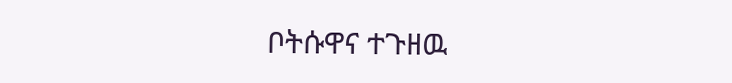ቦትሱዋና ተጉዘዉ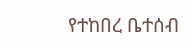የተከበረ ቤተሰብ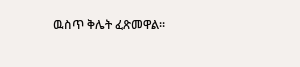ዉስጥ ቅሌት ፈጽመዋል።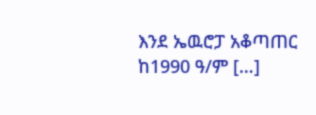እንደ ኤዉሮፓ አቆጣጠር ከ1990 ዓ/ም […]